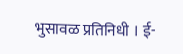भुसावळ प्रतिनिधी । ई-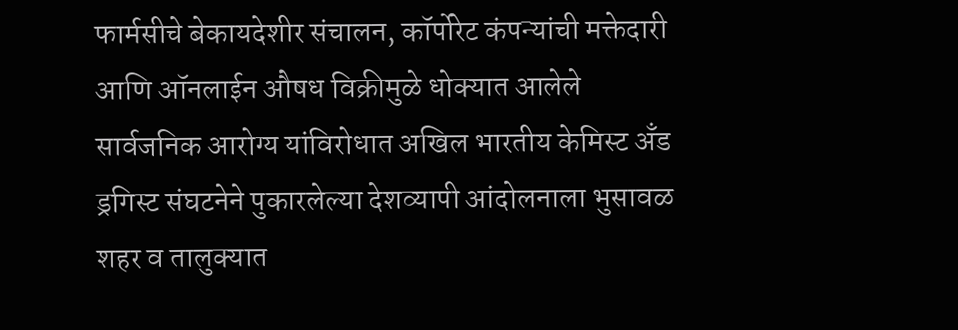फार्मसीचे बेकायदेशीर संचालन, कॉर्पोरेट कंपन्यांची मक्तेदारी आणि ऑनलाईन औषध विक्रीमुळे धोक्यात आलेले सार्वजनिक आरोग्य यांविरोधात अखिल भारतीय केमिस्ट अँड ड्रगिस्ट संघटनेने पुकारलेल्या देशव्यापी आंदोलनाला भुसावळ शहर व तालुक्यात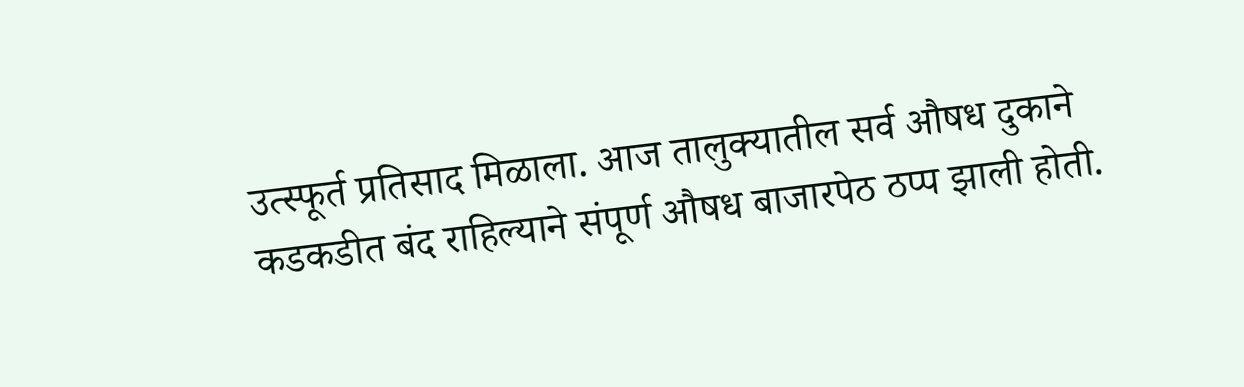उत्स्फूर्त प्रतिसाद मिळाला. आज तालुक्यातील सर्व औषध दुकाने कडकडीत बंद राहिल्याने संपूर्ण औषध बाजारपेठ ठप्प झाली होती.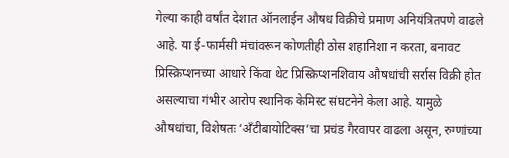गेल्या काही वर्षांत देशात ऑनलाईन औषध विक्रीचे प्रमाण अनियंत्रितपणे वाढले आहे. या ई-फार्मसी मंचांवरून कोणतीही ठोस शहानिशा न करता, बनावट प्रिस्क्रिप्शनच्या आधारे किंवा थेट प्रिस्क्रिप्शनशिवाय औषधांची सर्रास विक्री होत असल्याचा गंभीर आरोप स्थानिक केमिस्ट संघटनेने केला आहे. यामुळे औषधांचा, विशेषतः ‘अँटीबायोटिक्स’चा प्रचंड गैरवापर वाढला असून, रुग्णांच्या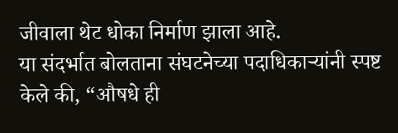जीवाला थेट धोका निर्माण झाला आहे.
या संदर्भात बोलताना संघटनेच्या पदाधिकाऱ्यांनी स्पष्ट केले की, “औषधे ही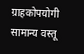ग्राहकोपयोगी सामान्य वस्तू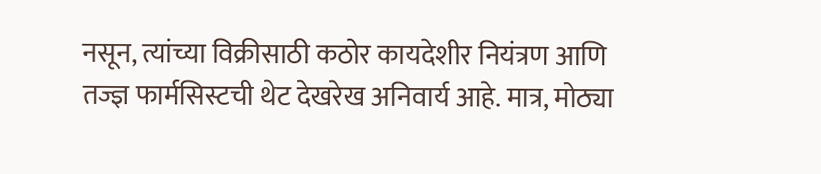नसून, त्यांच्या विक्रीसाठी कठोर कायदेशीर नियंत्रण आणि तज्ज्ञ फार्मसिस्टची थेट देखरेख अनिवार्य आहे. मात्र, मोठ्या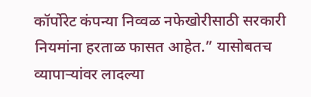कॉर्पोरेट कंपन्या निव्वळ नफेखोरीसाठी सरकारी नियमांना हरताळ फासत आहेत.” यासोबतच व्यापाऱ्यांवर लादल्या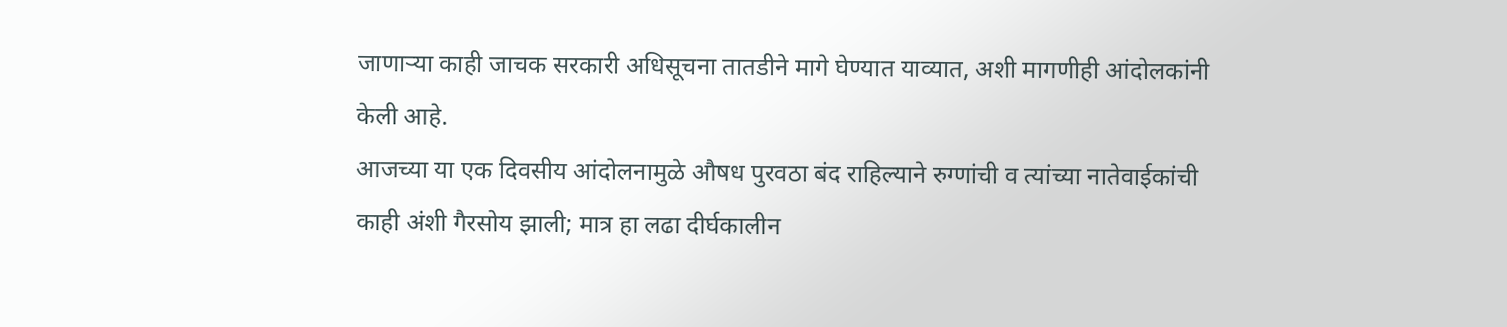जाणाऱ्या काही जाचक सरकारी अधिसूचना तातडीने मागे घेण्यात याव्यात, अशी मागणीही आंदोलकांनी केली आहे.
आजच्या या एक दिवसीय आंदोलनामुळे औषध पुरवठा बंद राहिल्याने रुग्णांची व त्यांच्या नातेवाईकांची काही अंशी गैरसोय झाली; मात्र हा लढा दीर्घकालीन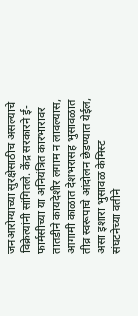जनआरोग्याच्या सुरक्षेसाठीच असल्याचे विक्रेत्यांनी सांगितले. केंद्र सरकारने ई-फार्मसीच्या या अनियंत्रित कारभारावर तातडीने कायदेशीर लगाम न लावल्यास, आगामी काळात देशभरासह भुसावळात तीव्र स्वरूपाचे आंदोलन छेडण्यात येईल, असा इशारा भुसावळ केमिस्ट संघटनेच्या वतीने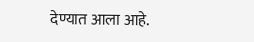देण्यात आला आहे.